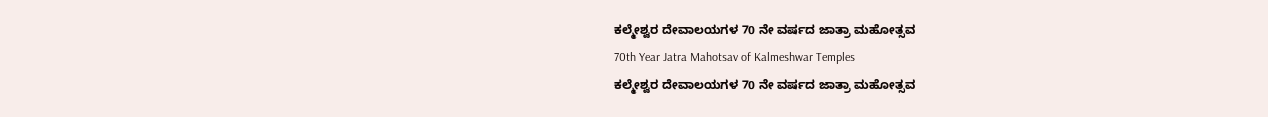ಕಲ್ಮೇಶ್ವರ ದೇವಾಲಯಗಳ 70 ನೇ ವರ್ಷದ ಜಾತ್ರಾ ಮಹೋತ್ಸವ
70th Year Jatra Mahotsav of Kalmeshwar Temples
ಕಲ್ಮೇಶ್ವರ ದೇವಾಲಯಗಳ 70 ನೇ ವರ್ಷದ ಜಾತ್ರಾ ಮಹೋತ್ಸವ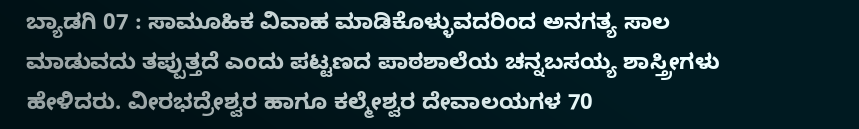ಬ್ಯಾಡಗಿ 07 : ಸಾಮೂಹಿಕ ವಿವಾಹ ಮಾಡಿಕೊಳ್ಳುವದರಿಂದ ಅನಗತ್ಯ ಸಾಲ ಮಾಡುವದು ತಪ್ಪುತ್ತದೆ ಎಂದು ಪಟ್ಟಣದ ಪಾಠಶಾಲೆಯ ಚನ್ನಬಸಯ್ಯ ಶಾಸ್ತ್ರೀಗಳು ಹೇಳಿದರು. ವೀರಭದ್ರೇಶ್ವರ ಹಾಗೂ ಕಲ್ಮೇಶ್ವರ ದೇವಾಲಯಗಳ 70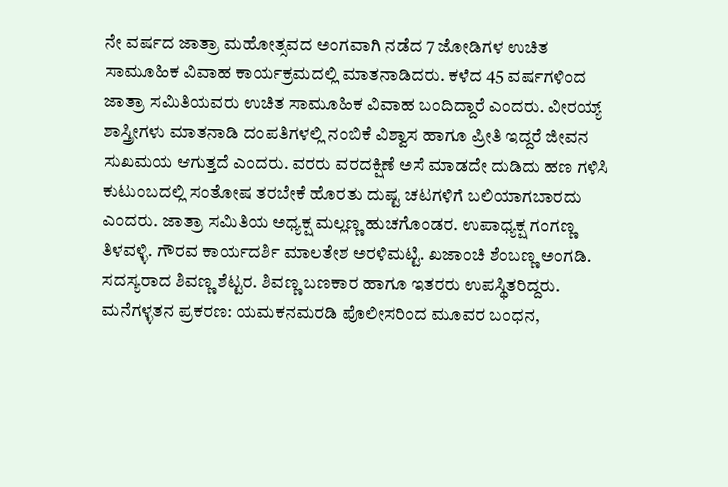ನೇ ವರ್ಷದ ಜಾತ್ರಾ ಮಹೋತ್ಸವದ ಅಂಗವಾಗಿ ನಡೆದ 7 ಜೋಡಿಗಳ ಉಚಿತ ಸಾಮೂಹಿಕ ವಿವಾಹ ಕಾರ್ಯಕ್ರಮದಲ್ಲಿ ಮಾತನಾಡಿದರು. ಕಳೆದ 45 ವರ್ಷಗಳಿಂದ ಜಾತ್ರಾ ಸಮಿತಿಯವರು ಉಚಿತ ಸಾಮೂಹಿಕ ವಿವಾಹ ಬಂದಿದ್ದಾರೆ ಎಂದರು. ವೀರಯ್ಯ್ ಶಾಸ್ತ್ರೀಗಳು ಮಾತನಾಡಿ ದಂಪತಿಗಳಲ್ಲಿ ನಂಬಿಕೆ ವಿಶ್ವಾಸ ಹಾಗೂ ಪ್ರೀತಿ ಇದ್ದರೆ ಜೀವನ ಸುಖಮಯ ಆಗುತ್ತದೆ ಎಂದರು. ವರರು ವರದಕ್ಷಿಣೆ ಅಸೆ ಮಾಡದೇ ದುಡಿದು ಹಣ ಗಳಿಸಿ ಕುಟುಂಬದಲ್ಲಿ ಸಂತೋಷ ತರಬೇಕೆ ಹೊರತು ದುಷ್ಟ ಚಟಗಳಿಗೆ ಬಲಿಯಾಗಬಾರದು ಎಂದರು. ಜಾತ್ರಾ ಸಮಿತಿಯ ಅಧ್ಯಕ್ಷ ಮಲ್ಲಣ್ಣ ಹುಚಗೊಂಡರ. ಉಪಾಧ್ಯಕ್ಷ ಗಂಗಣ್ಣ ತಿಳವಳ್ಳಿ. ಗೌರವ ಕಾರ್ಯದರ್ಶಿ ಮಾಲತೇಶ ಅರಳಿಮಟ್ಟಿ. ಖಜಾಂಚಿ ಶೆಂಬಣ್ಣ ಅಂಗಡಿ. ಸದಸ್ಯರಾದ ಶಿವಣ್ಣ ಶೆಟ್ಟರ. ಶಿವಣ್ಣ ಬಣಕಾರ ಹಾಗೂ ಇತರರು ಉಪಸ್ಥಿತರಿದ್ದರು.
ಮನೆಗಳ್ಳತನ ಪ್ರಕರಣ: ಯಮಕನಮರಡಿ ಪೊಲೀಸರಿಂದ ಮೂವರ ಬಂಧನ,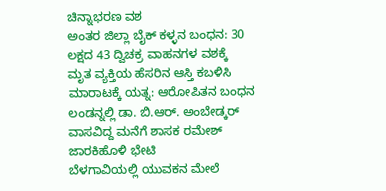ಚಿನ್ನಾಭರಣ ವಶ
ಅಂತರ ಜಿಲ್ಲಾ ಬೈಕ್ ಕಳ್ಳನ ಬಂಧನ: 30 ಲಕ್ಷದ 43 ದ್ವಿಚಕ್ರ ವಾಹನಗಳ ವಶಕ್ಕೆ
ಮೃತ ವ್ಯಕ್ತಿಯ ಹೆಸರಿನ ಆಸ್ತಿ ಕಬಳಿಸಿ ಮಾರಾಟಕ್ಕೆ ಯತ್ನ: ಆರೋಪಿತನ ಬಂಧನ
ಲಂಡನ್ನಲ್ಲಿ ಡಾ. ಬಿ.ಆರ್. ಅಂಬೇಡ್ಕರ್ ವಾಸವಿದ್ದ ಮನೆಗೆ ಶಾಸಕ ರಮೇಶ್ ಜಾರಕಿಹೊಳಿ ಭೇಟಿ
ಬೆಳಗಾವಿಯಲ್ಲಿ ಯುವಕನ ಮೇಲೆ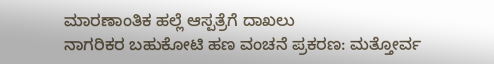ಮಾರಣಾಂತಿಕ ಹಲ್ಲೆ ಆಸ್ಪತ್ರೆಗೆ ದಾಖಲು
ನಾಗರಿಕರ ಬಹುಕೋಟಿ ಹಣ ವಂಚನೆ ಪ್ರಕರಣ: ಮತ್ತೋರ್ವ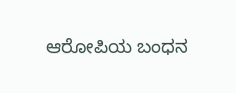ಆರೋಪಿಯ ಬಂಧನ